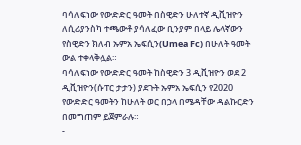ባሳለፍነው የውድድር ዓመት በስዊድን ሁለተኛ ዲቪዝዮን ለሲሪያንስካ ተጫውቶ ያሳለፈው ቢንያም በላይ ሌላኛውን የስዊድን ክለብ ኡምአ ኤፍሲን(Umea Fc) በሁለት ዓመት ውል ተቀላቅሏል።
ባሳለፍነው የውድድር ዓመት ከስዊድን 3 ዲቪዝዮን ወደ 2 ዲቪዝዮን(ሱፐር ታታን) ያደጉት ኡምአ ኤፍሲን የ2020 የውድድር ዓመትን ከሁለት ወር በኃላ በሜዳቸው ዳልኩርድን በመግጠም ይጀምራሉ።
-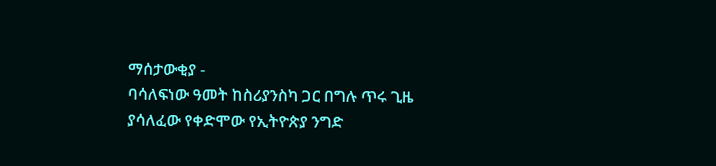ማሰታውቂያ -
ባሳለፍነው ዓመት ከስሪያንስካ ጋር በግሉ ጥሩ ጊዜ ያሳለፈው የቀድሞው የኢትዮጵያ ንግድ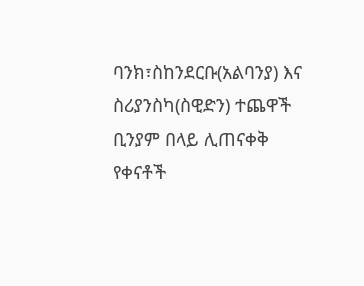ባንክ፣ስከንደርቡ(አልባንያ) እና ስሪያንስካ(ስዊድን) ተጨዋች ቢንያም በላይ ሊጠናቀቅ የቀናቶች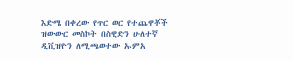እድሜ በቀረው የጥር ወር የተጨዋቾች ዝውውር መስኮት በስዊድን ሁለተኛ ዲቪዝዮን ለሚጫወተው ኡምአ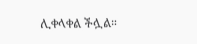ሊቀላቀል ችሏል።